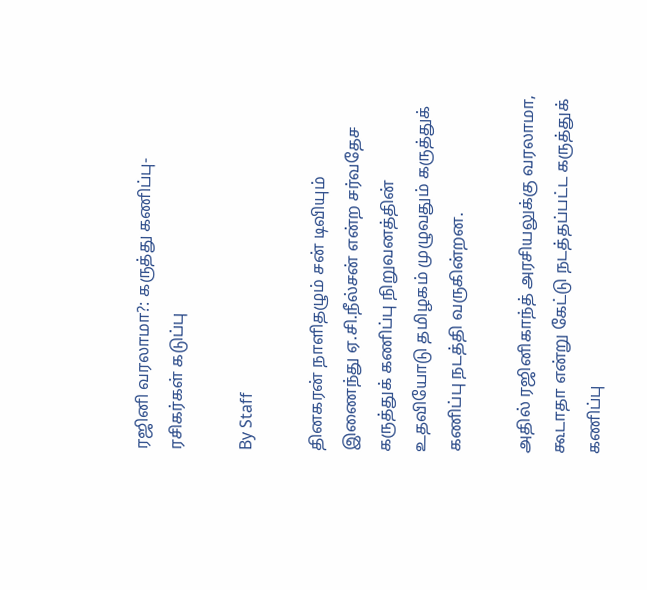ரஜினி வரலாமா?: கருத்து கணிப்பு-ரசிகர்கள் கடுப்பு

By Staff

தினகரன் நாளிதழும் சன் டிவியும் இணைந்து ஏ.சி.நீல்சன் என்ற சர்வதேச கருத்துக் கணிப்பு நிறுவனத்தின் உதவியோடு தமிழகம் முழுவதும் கருத்துக் கணிப்பு நடத்தி வருகின்றன.

அதில் ரஜினிகாந்த் அரசியலுக்கு வரலாமா, கூடாதா என்று கேட்டு நடத்தப்பட்ட கருத்துக் கணிப்பு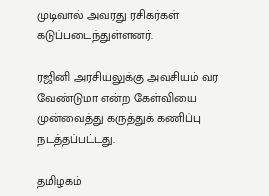முடிவால் அவரது ரசிகர்கள் கடுப்படைந்துள்ளனர்.

ரஜினி அரசியலுக்கு அவசியம் வர வேண்டுமா என்ற கேள்வியை முன்வைத்து கருத்துக் கணிப்பு நடத்தப்பட்டது.

தமிழகம்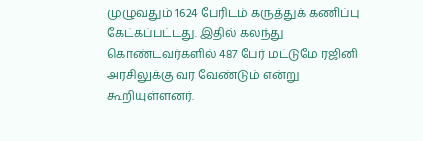முழுவதும் 1624 பேரிடம் கருத்துக் கணிப்பு கேட்கப்பட்டது. இதில் கலந்து கொண்டவர்களில் 487 பேர் மட்டுமே ரஜினி அரசிலுக்கு வர வேண்டும் என்று கூறியுள்ளனர்.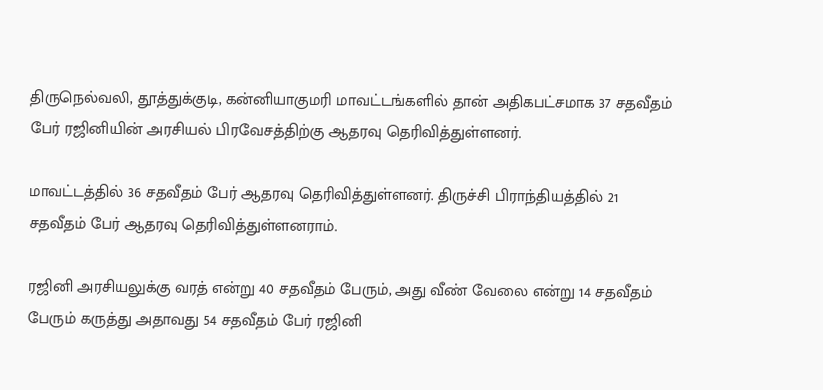திருநெல்வலி, தூத்துக்குடி, கன்னியாகுமரி மாவட்டங்களில் தான் அதிகபட்சமாக 37 சதவீதம் பேர் ரஜினியின் அரசியல் பிரவேசத்திற்கு ஆதரவு தெரிவித்துள்ளனர்.

மாவட்டத்தில் 36 சதவீதம் பேர் ஆதரவு தெரிவித்துள்ளனர். திருச்சி பிராந்தியத்தில் 21 சதவீதம் பேர் ஆதரவு தெரிவித்துள்ளனராம்.

ரஜினி அரசியலுக்கு வரத் என்று 40 சதவீதம் பேரும், அது வீண் வேலை என்று 14 சதவீதம் பேரும் கருத்து அதாவது 54 சதவீதம் பேர் ரஜினி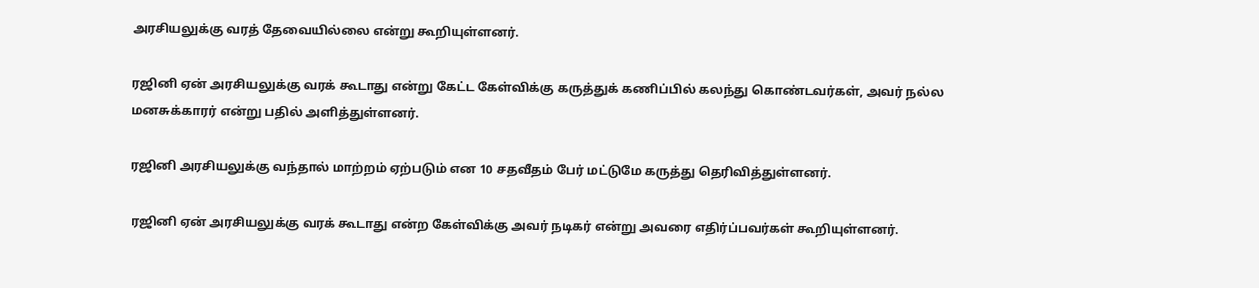அரசியலுக்கு வரத் தேவையில்லை என்று கூறியுள்ளனர்.

ரஜினி ஏன் அரசியலுக்கு வரக் கூடாது என்று கேட்ட கேள்விக்கு கருத்துக் கணிப்பில் கலந்து கொண்டவர்கள், அவர் நல்ல மனசுக்காரர் என்று பதில் அளித்துள்ளனர்.

ரஜினி அரசியலுக்கு வந்தால் மாற்றம் ஏற்படும் என 10 சதவீதம் பேர் மட்டுமே கருத்து தெரிவித்துள்ளனர்.

ரஜினி ஏன் அரசியலுக்கு வரக் கூடாது என்ற கேள்விக்கு அவர் நடிகர் என்று அவரை எதிர்ப்பவர்கள் கூறியுள்ளனர்.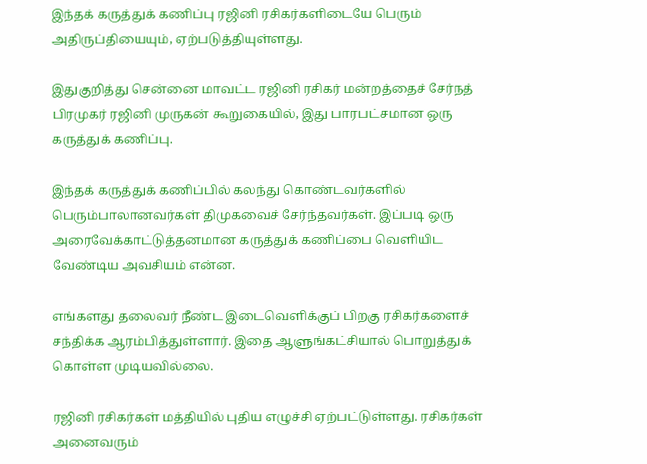இந்தக் கருத்துக் கணிப்பு ரஜினி ரசிகர்களிடையே பெரும் அதிருப்தியையும், ஏற்படுத்தியுள்ளது.

இதுகுறித்து சென்னை மாவட்ட ரஜினி ரசிகர் மன்றத்தைச் சேர்நத் பிரமுகர் ரஜினி முருகன் கூறுகையில், இது பாரபட்சமான ஒரு கருத்துக் கணிப்பு.

இந்தக் கருத்துக் கணிப்பில் கலந்து கொண்டவர்களில் பெரும்பாலானவர்கள் திமுகவைச் சேர்ந்தவர்கள். இப்படி ஒரு அரைவேக்காட்டுத்தனமான கருத்துக் கணிப்பை வெளியிட வேண்டிய அவசியம் என்ன.

எங்களது தலைவர் நீண்ட இடைவெளிக்குப் பிறகு ரசிகர்களைச் சந்திக்க ஆரம்பித்துள்ளார். இதை ஆளுங்கட்சியால் பொறுத்துக் கொள்ள முடியவில்லை.

ரஜினி ரசிகர்கள் மத்தியில் புதிய எழுச்சி ஏற்பட்டுள்ளது. ரசிகர்கள் அனைவரும்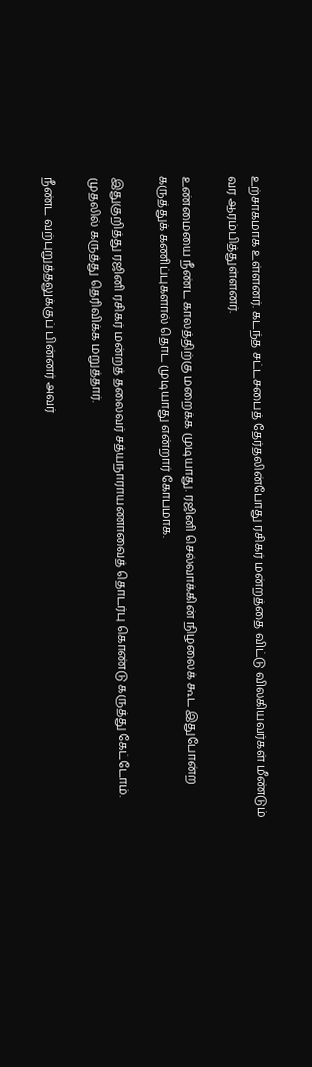உற்சாகமாக உள்ளனர். கடந்த சட்டசபைத் தேர்தலின்போது ரசிகர் மன்றத்தை விட்டு விலகியவர்கள் மீண்டும் வர ஆரம்பித்துள்ளனர்.

உண்மையை நீண்ட காலத்திற்கு மறைக்க முடியாது. ரஜினி செல்வாக்கின் நிழலைக் கூட இதுபோன்ற கருத்துக் கணிப்புகளால் தொட முடியாது என்றார் கோபமாக.

இதுகுறித்து ரஜினி ரசிகர் மன்றத் தலைவர் சத்யநாராயணாவைத் தொடர்பு கொண்டு கருத்து கேட்டோம். முதலில் கருத்து தெரிவிக்க மறுத்தார்.

நீண்ட வற்புறுத்தலுக்குப் பின்னர் அவர்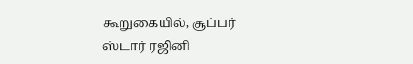கூறுகையில், சூப்பர் ஸ்டார் ரஜினி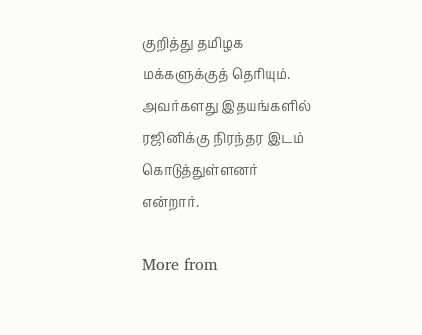குறித்து தமிழக மக்களுக்குத் தெரியும். அவர்களது இதயங்களில் ரஜினிக்கு நிரந்தர இடம் கொடுத்துள்ளனர் என்றார்.

More from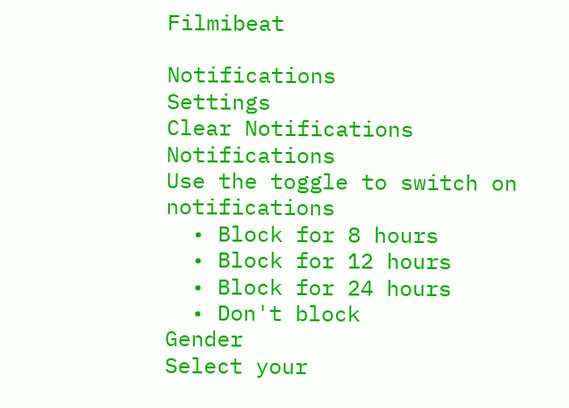Filmibeat

Notifications
Settings
Clear Notifications
Notifications
Use the toggle to switch on notifications
  • Block for 8 hours
  • Block for 12 hours
  • Block for 24 hours
  • Don't block
Gender
Select your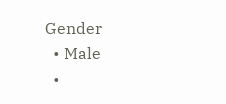Gender
  • Male
  •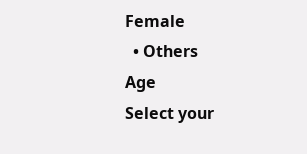Female
  • Others
Age
Select your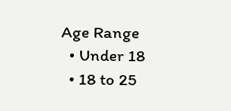Age Range
  • Under 18
  • 18 to 25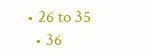• 26 to 35
  • 36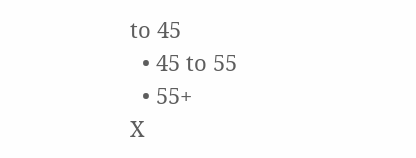to 45
  • 45 to 55
  • 55+
X